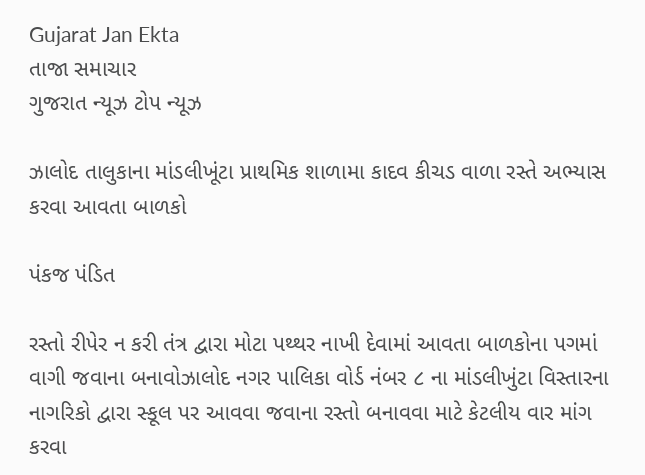Gujarat Jan Ekta
તાજા સમાચાર
ગુજરાત ન્યૂઝ ટોપ ન્યૂઝ

ઝાલોદ તાલુકાના માંડલીખૂંટા પ્રાથમિક શાળામા કાદવ કીચડ વાળા રસ્તે અભ્યાસ કરવા આવતા બાળકો

પંકજ પંડિત

રસ્તો રીપેર ન કરી તંત્ર દ્વારા મોટા પથ્થર નાખી દેવામાં આવતા બાળકોના પગમાં વાગી જવાના બનાવોઝાલોદ નગર પાલિકા વોર્ડ નંબર ૮ ના માંડલીખુંટા વિસ્તારના નાગરિકો દ્વારા સ્કૂલ પર આવવા જવાના રસ્તો બનાવવા માટે કેટલીય વાર માંગ કરવા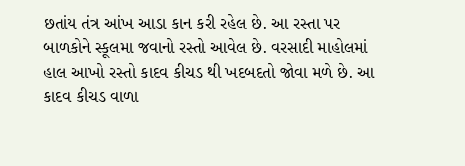છતાંય તંત્ર આંખ આડા કાન કરી રહેલ છે. આ રસ્તા પર બાળકોને સ્કૂલમા જવાનો રસ્તો આવેલ છે. વરસાદી માહોલમાં હાલ આખો રસ્તો કાદવ કીચડ થી ખદબદતો જોવા મળે છે. આ કાદવ કીચડ વાળા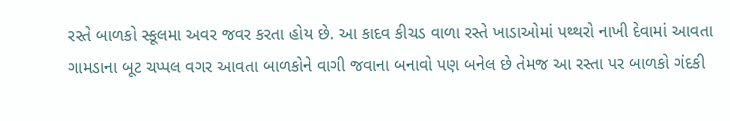રસ્તે બાળકો સ્કૂલમા અવર જવર કરતા હોય છે. આ કાદવ કીચડ વાળા રસ્તે ખાડાઓમાં પથ્થરો નાખી દેવામાં આવતા ગામડાના બૂટ ચપ્પલ વગર આવતા બાળકોને વાગી જવાના બનાવો પણ બનેલ છે તેમજ આ રસ્તા પર બાળકો ગંદકી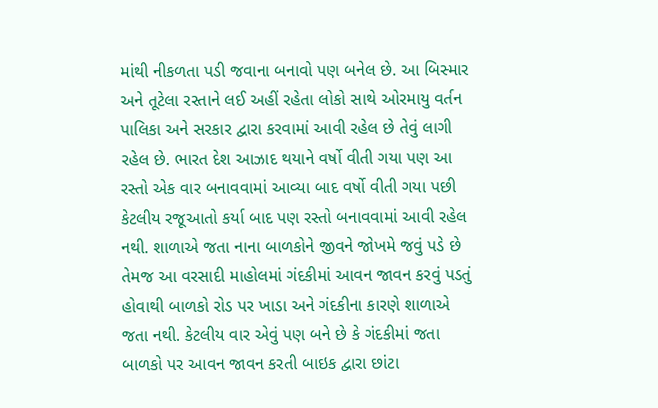માંથી નીકળતા પડી જવાના બનાવો પણ બનેલ છે. આ બિસ્માર અને તૂટેલા રસ્તાને લઈ અહીં રહેતા લોકો સાથે ઓરમાયુ વર્તન પાલિકા અને સરકાર દ્વારા કરવામાં આવી રહેલ છે તેવું લાગી રહેલ છે. ભારત દેશ આઝાદ થયાને વર્ષો વીતી ગયા પણ આ રસ્તો એક વાર બનાવવામાં આવ્યા બાદ વર્ષો વીતી ગયા પછી કેટલીય રજૂઆતો કર્યા બાદ પણ રસ્તો બનાવવામાં આવી રહેલ નથી. શાળાએ જતા નાના બાળકોને જીવને જોખમે જવું પડે છે તેમજ આ વરસાદી માહોલમાં ગંદકીમાં આવન જાવન કરવું પડતું હોવાથી બાળકો રોડ પર ખાડા અને ગંદકીના કારણે શાળાએ જતા નથી. કેટલીય વાર એવું પણ બને છે કે ગંદકીમાં જતા બાળકો પર આવન જાવન કરતી બાઇક દ્વારા છાંટા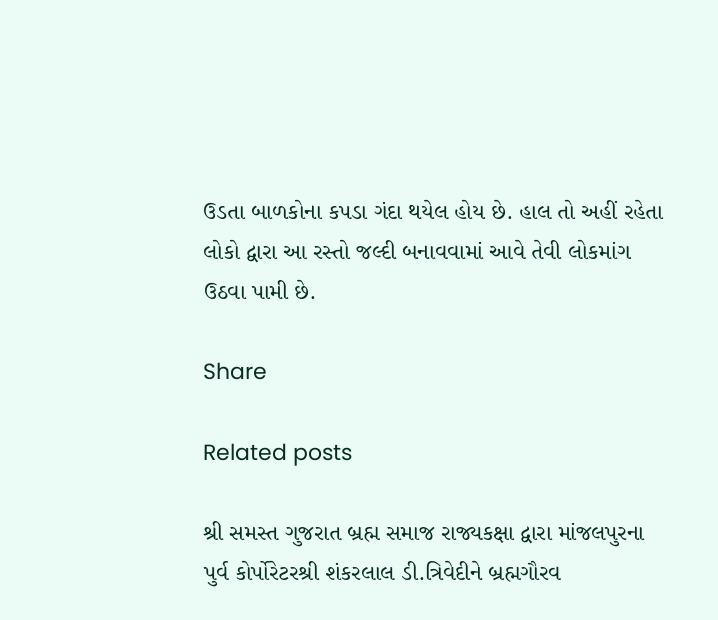ઉડતા બાળકોના કપડા ગંદા થયેલ હોય છે. હાલ તો અહીં રહેતા લોકો દ્વારા આ રસ્તો જલ્દી બનાવવામાં આવે તેવી લોકમાંગ ઉઠવા પામી છે.

Share

Related posts

શ્રી સમસ્ત ગુજરાત બ્રહ્મ સમાજ રાજ્યકક્ષા દ્વારા માંજલપુરના પુર્વ કોર્પોરેટરશ્રી શંકરલાલ ડી.ત્રિવેદીને બ્રહ્મગૌરવ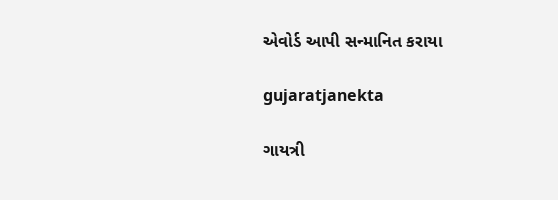એવોર્ડ આપી સન્માનિત કરાયા

gujaratjanekta

ગાયત્રી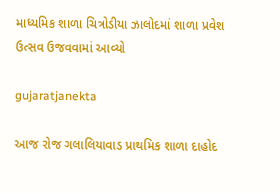માધ્યમિક શાળા ચિત્રોડીયા ઝાલોદમાં શાળા પ્રવેશ ઉત્સવ ઉજવવામાં આવ્યો

gujaratjanekta

આજ રોજ ગલાલિયાવાડ પ્રાથમિક શાળા દાહોદ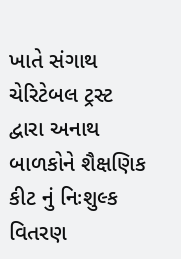ખાતે સંગાથ ચેરિટેબલ ટ્રસ્ટ દ્વારા અનાથ બાળકોને શૈક્ષણિક કીટ નું નિઃશુલ્ક વિતરણ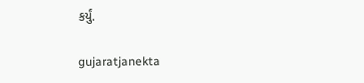કર્યું.

gujaratjanekta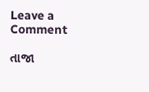Leave a Comment

તાજા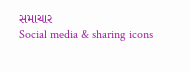સમાચાર
Social media & sharing icons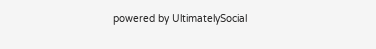powered by UltimatelySocial